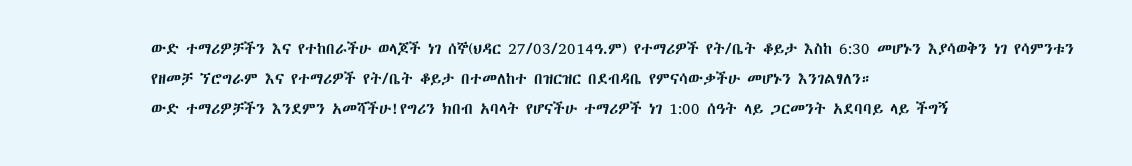ውድ ተማሪዎቻችን እና የተከበራችሁ ወላጆች ነገ ሰኞ(ህዳር 27/03/2014ዓ.ም) የተማሪዎች የት/ቤት ቆይታ እስከ 6:30 መሆኑን እያሳወቅን ነገ የሳምንቱን የዘመቻ ኘሮግራም እና የተማሪዎች የት/ቤት ቆይታ በተመለከተ በዝርዝር በደብዳቤ የምናሳውቃችሁ መሆኑን እንገልፃለን።
ውድ ተማሪዎቻችን እንደምን አመሻችሁ!የግሪን ክበብ አባላት የሆናችሁ ተማሪዎች ነገ 1:00 ሰዓት ላይ ጋርመንት አደባባይ ላይ ችግኝ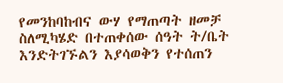የመንከባከብና ውሃ የማጠጣት ዘመቻ ስለሚካሄድ በተጠቀሰው ሰዓት ት/ቤት እንድትገኙልን እያሳወቅን የተሰጠን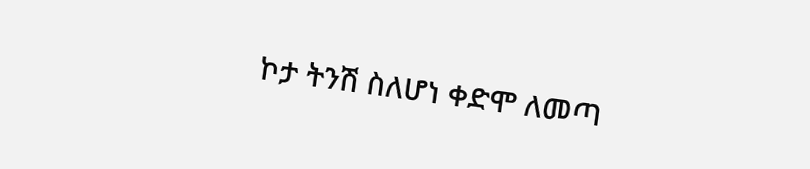ኮታ ትንሽ ስለሆነ ቀድሞ ለመጣ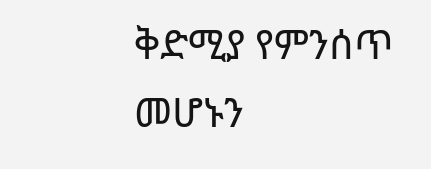ቅድሚያ የምንሰጥ መሆኑን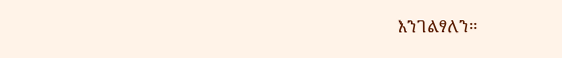እንገልፃለን።